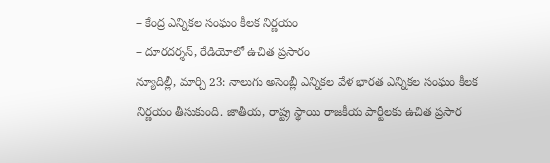– కేంద్ర ఎన్నికల సంఘం కీలక నిర్ణయం
– దూరదర్శన్, రేడియోలో ఉచిత ప్రసారం
న్యూదిల్లీ, మార్చి 23: నాలుగు అసెంబ్లీ ఎన్నికల వేళ భారత ఎన్నికల సంఘం కీలక నిర్ణయం తీసుకుంది. జాతీయ, రాష్ట్ర స్థాయి రాజకీయ పార్టీలకు ఉచిత ప్రసార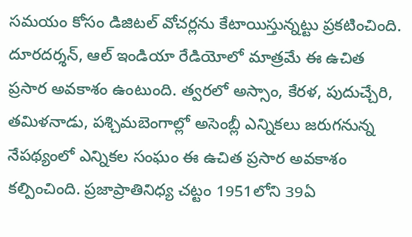సమయం కోసం డిజిటల్ వోచర్లను కేటాయిస్తున్నట్టు ప్రకటించింది. దూరదర్శన్, ఆల్ ఇండియా రేడియోలో మాత్రమే ఈ ఉచిత ప్రసార అవకాశం ఉంటుంది. త్వరలో అస్సాం, కేరళ, పుదుచ్చేరి, తమిళనాడు, పశ్చిమబెంగాల్లో అసెంబ్లీ ఎన్నికలు జరుగనున్న నేపథ్యంలో ఎన్నికల సంఘం ఈ ఉచిత ప్రసార అవకాశం కల్పించింది. ప్రజాప్రాతినిధ్య చట్టం 1951లోని 39ఏ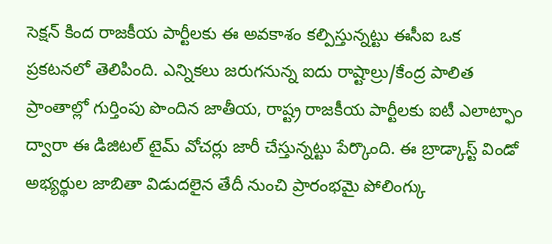సెక్షన్ కింద రాజకీయ పార్టీలకు ఈ అవకాశం కల్పిస్తున్నట్టు ఈసీఐ ఒక ప్రకటనలో తెలిపింది. ఎన్నికలు జరుగనున్న ఐదు రాష్టాల్రు/కేంద్ర పాలిత ప్రాంతాల్లో గుర్తింపు పొందిన జాతీయ, రాష్ట్ర రాజకీయ పార్టీలకు ఐటీ ఎలాట్ఫాం ద్వారా ఈ డిజిటల్ టైమ్ వోచర్లు జారీ చేస్తున్నట్టు పేర్కొంది. ఈ బ్రాడ్కాస్ట్ విండో అభ్యర్థుల జాబితా విడుదలైన తేదీ నుంచి ప్రారంభమై పోలింగ్కు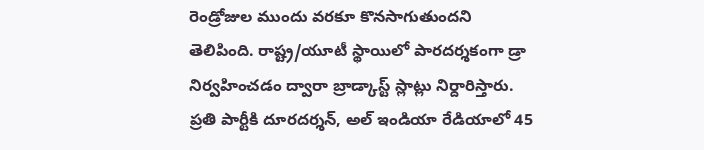రెండ్రోజుల ముందు వరకూ కొనసాగుతుందని తెలిపింది. రాష్ట్ర/యూటీ స్థాయిలో పారదర్శకంగా డ్రా నిర్వహించడం ద్వారా బ్రాడ్కాస్ట్ స్లాట్లు నిర్దారిస్తారు. ప్రతి పార్టీకి దూరదర్శన్, అల్ ఇండియా రేడియాలో 45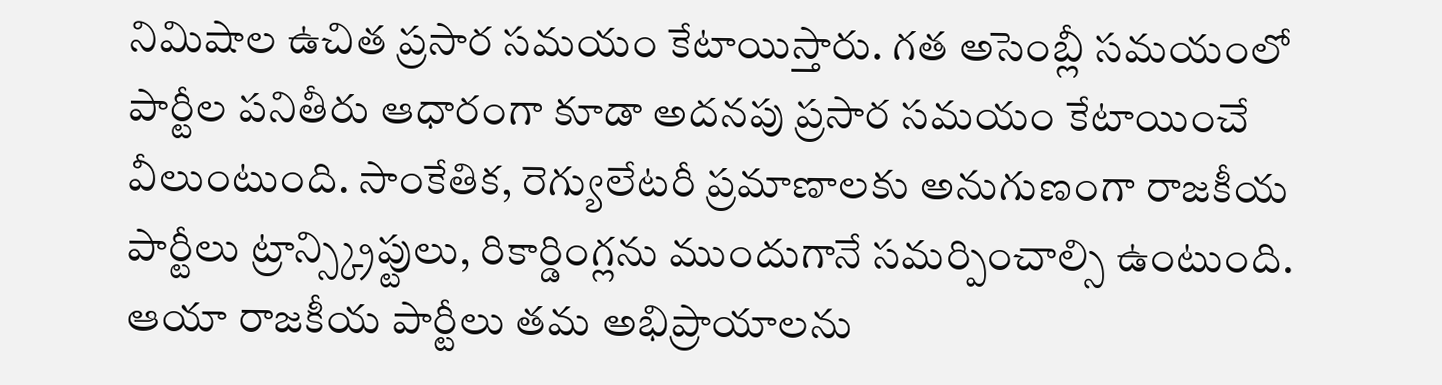నిమిషాల ఉచిత ప్రసార సమయం కేటాయిస్తారు. గత అసెంబ్లీ సమయంలో పార్టీల పనితీరు ఆధారంగా కూడా అదనపు ప్రసార సమయం కేటాయించే వీలుంటుంది. సాంకేతిక, రెగ్యులేటరీ ప్రమాణాలకు అనుగుణంగా రాజకీయ పార్టీలు ట్రాన్స్క్రిప్టులు, రికార్డింగ్లను ముందుగానే సమర్పించాల్సి ఉంటుంది. ఆయా రాజకీయ పార్టీలు తమ అభిప్రాయాలను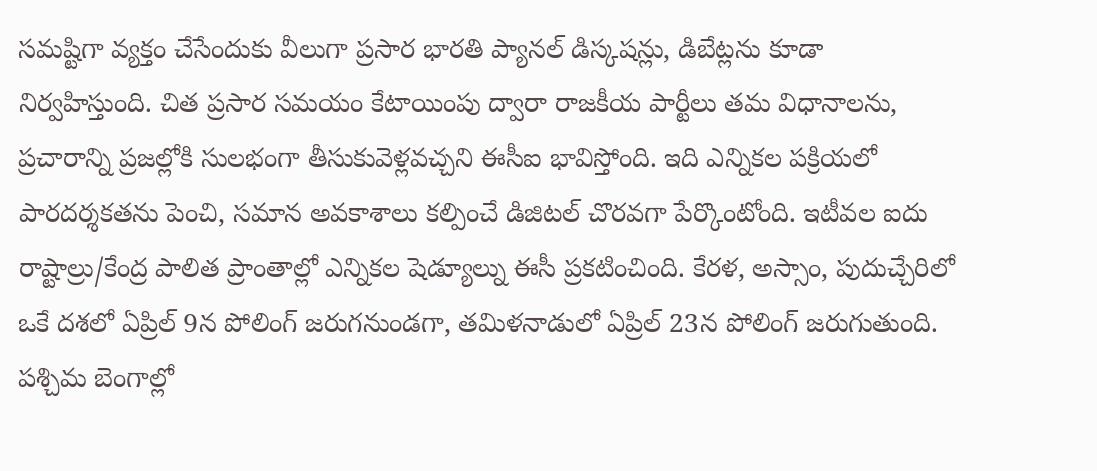సమష్టిగా వ్యక్తం చేసేందుకు వీలుగా ప్రసార భారతి ప్యానల్ డిస్కషన్లు, డిబేట్లను కూడా నిర్వహిస్తుంది. చిత ప్రసార సమయం కేటాయింపు ద్వారా రాజకీయ పార్టీలు తమ విధానాలను, ప్రచారాన్ని ప్రజల్లోకి సులభంగా తీసుకువెళ్లవచ్చని ఈసీఐ భావిస్తోంది. ఇది ఎన్నికల పక్రియలో పారదర్శకతను పెంచి, సమాన అవకాశాలు కల్పించే డిజిటల్ చొరవగా పేర్కొంటోంది. ఇటీవల ఐదు రాష్టాల్రు/కేంద్ర పాలిత ప్రాంతాల్లో ఎన్నికల షెడ్యూల్ను ఈసీ ప్రకటించింది. కేరళ, అస్సాం, పుదుచ్చేరిలో ఒకే దశలో ఏప్రిల్ 9న పోలింగ్ జరుగనుండగా, తమిళనాడులో ఏప్రిల్ 23న పోలింగ్ జరుగుతుంది. పశ్చిమ బెంగాల్లో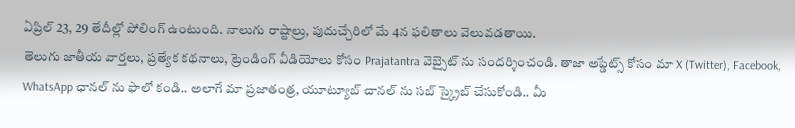ఏప్రిల్ 23, 29 తేదీల్లో పోలింగ్ ఉంటుంది. నాలుగు రాష్టాల్రు, పుదుచ్చేరిలో మే 4న ఫలితాలు వెలువడతాయి.
తెలుగు జాతీయ వార్తలు, ప్రత్యేక కథనాలు, ట్రెండింగ్ వీడియోలు కోసం Prajatantra వెబ్సైట్ ను సందర్శించండి. తాజా అప్డేట్స్ కోసం మా X (Twitter), Facebook, WhatsApp ఛానల్ ను ఫాలో కండి.. అలాగే మా ప్రజాతంత్ర, యూట్యూబ్ చానల్ ను సబ్ స్క్రైబ్ చేసుకోండి.. మీ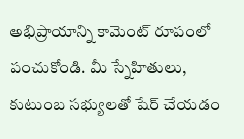అభిప్రాయాన్ని కామెంట్ రూపంలో పంచుకోండి. మీ స్నేహితులు, కుటుంబ సభ్యులతో షేర్ చేయడం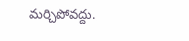మర్చిపోవద్దు.